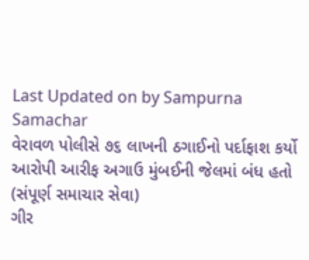Last Updated on by Sampurna Samachar
વેરાવળ પોલીસે ૭૬ લાખની ઠગાઈનો પર્દાફાશ કર્યો
આરોપી આરીફ અગાઉ મુંબઈની જેલમાં બંધ હતો
(સંપૂર્ણ સમાચાર સેવા)
ગીર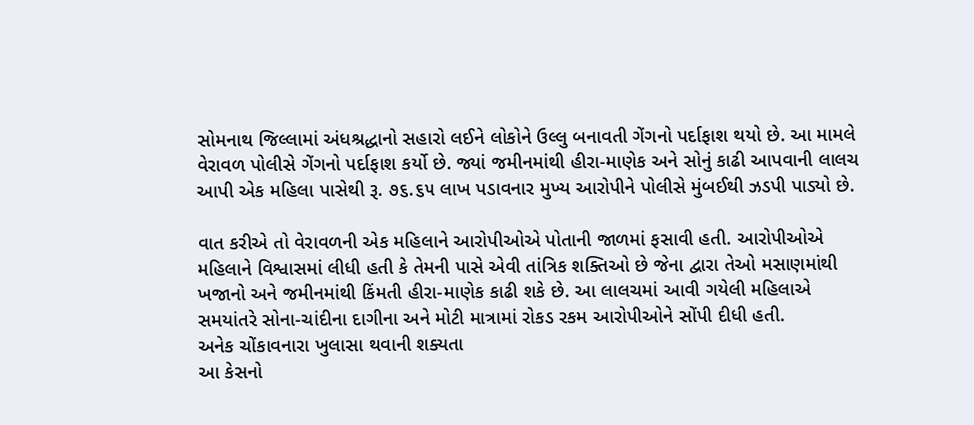સોમનાથ જિલ્લામાં અંધશ્રદ્ધાનો સહારો લઈને લોકોને ઉલ્લુ બનાવતી ગેંગનો પર્દાફાશ થયો છે. આ મામલે વેરાવળ પોલીસે ગેંગનો પર્દાફાશ કર્યો છે. જ્યાં જમીનમાંથી હીરા-માણેક અને સોનું કાઢી આપવાની લાલચ આપી એક મહિલા પાસેથી રૂ. ૭૬.૬૫ લાખ પડાવનાર મુખ્ય આરોપીને પોલીસે મુંબઈથી ઝડપી પાડ્યો છે.

વાત કરીએ તો વેરાવળની એક મહિલાને આરોપીઓએ પોતાની જાળમાં ફસાવી હતી. આરોપીઓએ મહિલાને વિશ્વાસમાં લીધી હતી કે તેમની પાસે એવી તાંત્રિક શક્તિઓ છે જેના દ્વારા તેઓ મસાણમાંથી ખજાનો અને જમીનમાંથી કિંમતી હીરા-માણેક કાઢી શકે છે. આ લાલચમાં આવી ગયેલી મહિલાએ સમયાંતરે સોના-ચાંદીના દાગીના અને મોટી માત્રામાં રોકડ રકમ આરોપીઓને સોંપી દીધી હતી.
અનેક ચોંકાવનારા ખુલાસા થવાની શક્યતા
આ કેસનો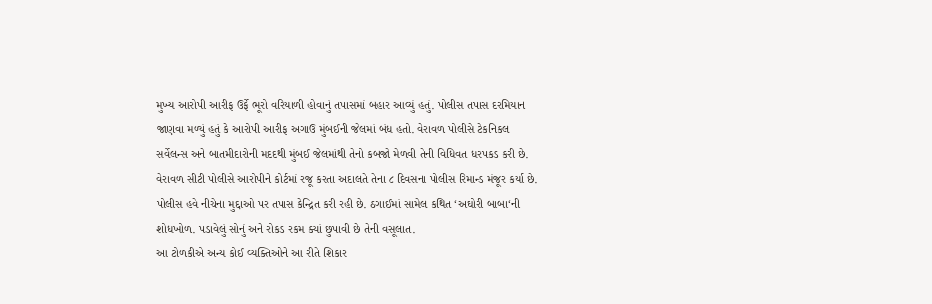મુખ્ય આરોપી આરીફ ઉર્ફે ભૂરો વરિયાળી હોવાનું તપાસમાં બહાર આવ્યું હતું. પોલીસ તપાસ દરમિયાન જાણવા મળ્યું હતું કે આરોપી આરીફ અગાઉ મુંબઈની જેલમાં બંધ હતો. વેરાવળ પોલીસે ટેકનિકલ સર્વેલન્સ અને બાતમીદારોની મદદથી મુંબઈ જેલમાંથી તેનો કબજો મેળવી તેની વિધિવત ધરપકડ કરી છે.
વેરાવળ સીટી પોલીસે આરોપીને કોર્ટમાં રજૂ કરતા અદાલતે તેના ૮ દિવસના પોલીસ રિમાન્ડ મંજૂર કર્યા છે. પોલીસ હવે નીચેના મુદ્દાઓ પર તપાસ કેન્દ્રિત કરી રહી છે. ઠગાઈમાં સામેલ કથિત ‘અઘોરી બાબા‘ની શોધખોળ. પડાવેલું સોનું અને રોકડ રકમ ક્યાં છુપાવી છે તેની વસૂલાત.
આ ટોળકીએ અન્ય કોઈ વ્યક્તિઓને આ રીતે શિકાર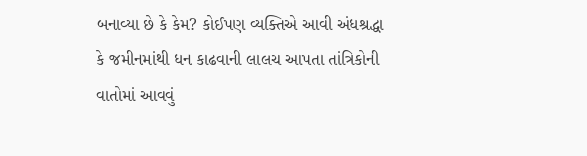બનાવ્યા છે કે કેમ? કોઈપણ વ્યક્તિએ આવી અંધશ્રદ્ધા કે જમીનમાંથી ધન કાઢવાની લાલચ આપતા તાંત્રિકોની વાતોમાં આવવું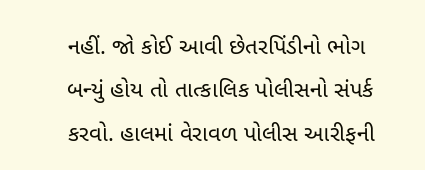નહીં. જો કોઈ આવી છેતરપિંડીનો ભોગ બન્યું હોય તો તાત્કાલિક પોલીસનો સંપર્ક કરવો. હાલમાં વેરાવળ પોલીસ આરીફની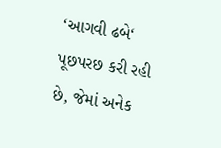‘આગવી ઢબે‘ પૂછપરછ કરી રહી છે, જેમાં અનેક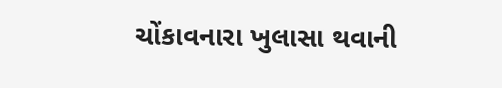ચોંકાવનારા ખુલાસા થવાની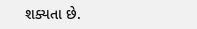શક્યતા છે.